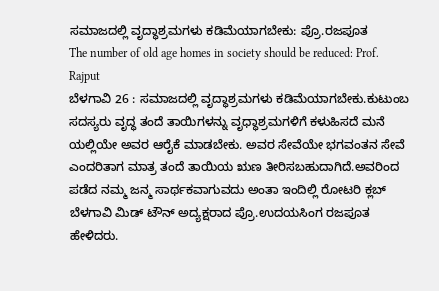ಸಮಾಜದಲ್ಲಿ ವೃದ್ಧಾಶ್ರಮಗಳು ಕಡಿಮೆಯಾಗಬೇಕು: ಪ್ರೊ.ರಜಪೂತ
The number of old age homes in society should be reduced: Prof. Rajput
ಬೆಳಗಾವಿ 26 : ಸಮಾಜದಲ್ಲಿ ವೃದ್ಧಾಶ್ರಮಗಳು ಕಡಿಮೆಯಾಗಬೇಕು.ಕುಟುಂಬ ಸದಸ್ಯರು ವೃದ್ಧ ತಂದೆ ತಾಯಿಗಳನ್ನು ವೃಧ್ಧಾಶ್ರಮಗಳಿಗೆ ಕಳುಹಿಸದೆ ಮನೆ ಯಲ್ಲಿಯೇ ಅವರ ಆರೈಕೆ ಮಾಡಬೇಕು. ಅವರ ಸೇವೆಯೇ ಭಗವಂತನ ಸೇವೆ ಎಂದರಿತಾಗ ಮಾತ್ರ ತಂದೆ ತಾಯಿಯ ಋಣ ತೀರಿಸಬಹುದಾಗಿದೆ.ಅವರಿಂದ ಪಡೆದ ನಮ್ಮ ಜನ್ಮ ಸಾರ್ಥಕವಾಗುವದು ಅಂತಾ ಇಂದಿಲ್ಲಿ ರೋಟರಿ ಕ್ಲಬ್ ಬೆಳಗಾವಿ ಮಿಡ್ ಟೌನ್ ಅದ್ಯಕ್ಷರಾದ ಪ್ರೊ.ಉದಯಸಿಂಗ ರಜಪೂತ ಹೇಳಿದರು.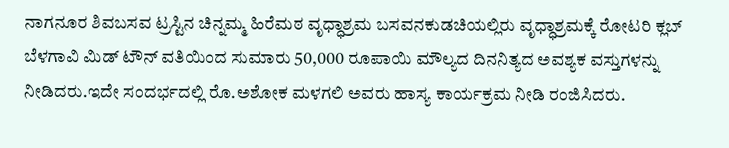ನಾಗನೂರ ಶಿವಬಸವ ಟ್ರಸ್ಟಿನ ಚಿನ್ನಮ್ಮ ಹಿರೆಮಠ ವೃಧ್ಧಾಶ್ರಮ ಬಸವನಕುಡಚಿಯಲ್ಲಿರು ವೃಧ್ಧಾಶ್ರಮಕ್ಕೆ ರೋಟರಿ ಕ್ಲಬ್ ಬೆಳಗಾವಿ ಮಿಡ್ ಟೌನ್ ವತಿಯಿಂದ ಸುಮಾರು 50,000 ರೂಪಾಯಿ ಮೌಲ್ಯದ ದಿನನಿತ್ಯದ ಅವಶ್ಯಕ ವಸ್ತುಗಳನ್ನು ನೀಡಿದರು.ಇದೇ ಸಂದರ್ಭದಲ್ಲಿ ರೊ.ಅಶೋಕ ಮಳಗಲಿ ಅವರು ಹಾಸ್ಯ ಕಾರ್ಯಕ್ರಮ ನೀಡಿ ರಂಜಿಸಿದರು.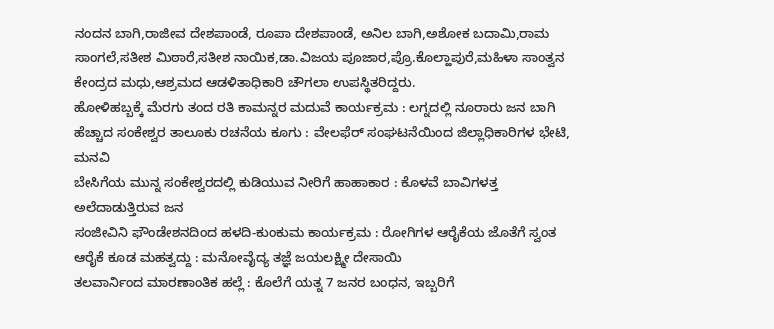ನಂದನ ಬಾಗಿ,ರಾಜೀವ ದೇಶಪಾಂಡೆ, ರೂಪಾ ದೇಶಪಾಂಡೆ, ಅನಿಲ ಬಾಗಿ,ಅಶೋಕ ಬದಾಮಿ,ರಾಮ ಸಾಂಗಲೆ,ಸತೀಶ ಮಿಠಾರೆ,ಸತೀಶ ನಾಯಿಕ,ಡಾ.ವಿಜಯ ಪೂಜಾರ,ಪ್ರೊ.ಕೊಲ್ಹಾಪುರೆ,ಮಹಿಳಾ ಸಾಂತ್ವನ ಕೇಂದ್ರದ ಮಧು,ಆಶ್ರಮದ ಆಡಳಿತಾಧಿಕಾರಿ ಚೌಗಲಾ ಉಪಸ್ಥಿತರಿದ್ದರು.
ಹೋಳಿಹಬ್ಬಕ್ಕೆ ಮೆರಗು ತಂದ ರತಿ ಕಾಮನ್ನರ ಮದುವೆ ಕಾರ್ಯಕ್ರಮ : ಲಗ್ನದಲ್ಲಿ ನೂರಾರು ಜನ ಬಾಗಿ
ಹೆಚ್ಚಾದ ಸಂಕೇಶ್ವರ ತಾಲೂಕು ರಚನೆಯ ಕೂಗು : ವೇಲಫೆರ್ ಸಂಘಟನೆಯಿಂದ ಜಿಲ್ಲಾಧಿಕಾರಿಗಳ ಭೇಟಿ, ಮನವಿ
ಬೇಸಿಗೆಯ ಮುನ್ನ ಸಂಕೇಶ್ವರದಲ್ಲಿ ಕುಡಿಯುವ ನೀರಿಗೆ ಹಾಹಾಕಾರ : ಕೊಳವೆ ಬಾವಿಗಳತ್ತ ಅಲೆದಾಡುತ್ತಿರುವ ಜನ
ಸಂಜೀವಿನಿ ಫೌಂಡೇಶನದಿಂದ ಹಳದಿ-ಕುಂಕುಮ ಕಾರ್ಯಕ್ರಮ : ರೋಗಿಗಳ ಆರೈಕೆಯ ಜೊತೆಗೆ ಸ್ವಂತ ಆರೈಕೆ ಕೂಡ ಮಹತ್ವದ್ದು : ಮನೋವೈದ್ಯ ತಜ್ಞೆ ಜಯಲಕ್ಷ್ಮೀ ದೇಸಾಯಿ
ತಲವಾರ್ನಿಂದ ಮಾರಣಾಂತಿಕ ಹಲ್ಲೆ : ಕೊಲೆಗೆ ಯತ್ನ 7 ಜನರ ಬಂಧನ, ಇಬ್ಬರಿಗೆ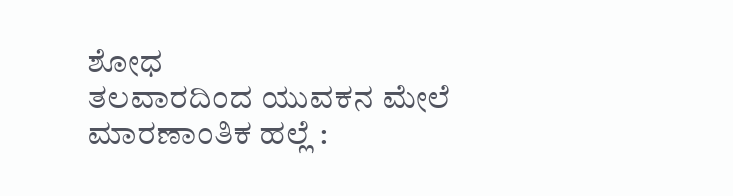ಶೋಧ
ತಲವಾರದಿಂದ ಯುವಕನ ಮೇಲೆ ಮಾರಣಾಂತಿಕ ಹಲ್ಲೆ :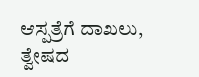ಆಸ್ಪತ್ರೆಗೆ ದಾಖಲು, ತ್ವೇಷದ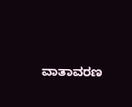ವಾತಾವರಣ